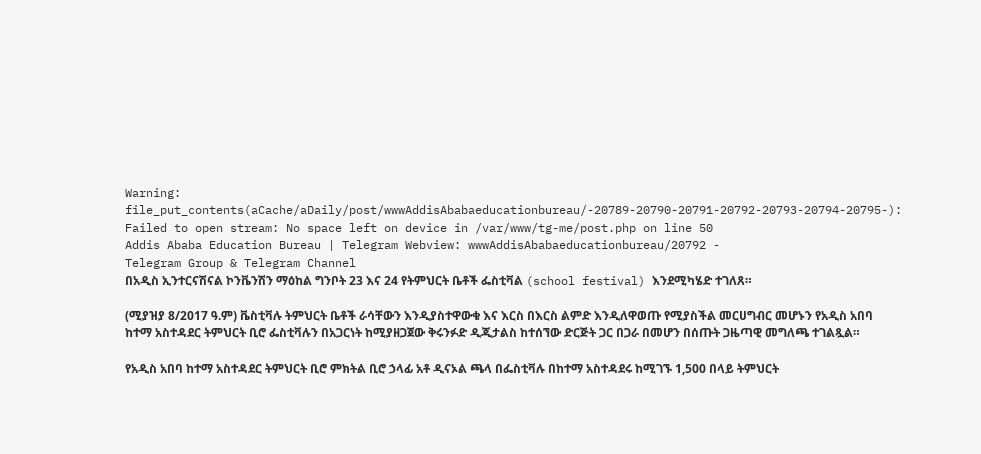Warning: file_put_contents(aCache/aDaily/post/wwwAddisAbabaeducationbureau/-20789-20790-20791-20792-20793-20794-20795-): Failed to open stream: No space left on device in /var/www/tg-me/post.php on line 50
Addis Ababa Education Bureau | Telegram Webview: wwwAddisAbabaeducationbureau/20792 -
Telegram Group & Telegram Channel
በአዲስ ኢንተርናሽናል ኮንቬንሽን ማዕከል ግንቦት 23 እና 24 የትምህርት ቤቶች ፌስቲቫል (school festival) እንደሚካሄድ ተገለጸ።

(ሚያዝያ 8/2017 ዓ.ም) ቬስቲቫሉ ትምህርት ቤቶች ራሳቸውን እንዲያስተዋውቁ እና እርስ በእርስ ልምድ እንዲለዋወጡ የሚያስችል መርሀግብር መሆኑን የአዲስ አበባ ከተማ አስተዳደር ትምህርት ቢሮ ፌስቲቫሉን በአጋርነት ከሚያዘጋጀው ቅሩንፉድ ዲጂታልስ ከተሰኘው ድርጅት ጋር በጋራ በመሆን በሰጡት ጋዜጣዊ መግለጫ ተገልጿል።

የአዲስ አበባ ከተማ አስተዳደር ትምህርት ቢሮ ምክትል ቢሮ ኃላፊ አቶ ዲናኦል ጫላ በፌስቲቫሉ በከተማ አስተዳደሩ ከሚገኙ 1,500 በላይ ትምህርት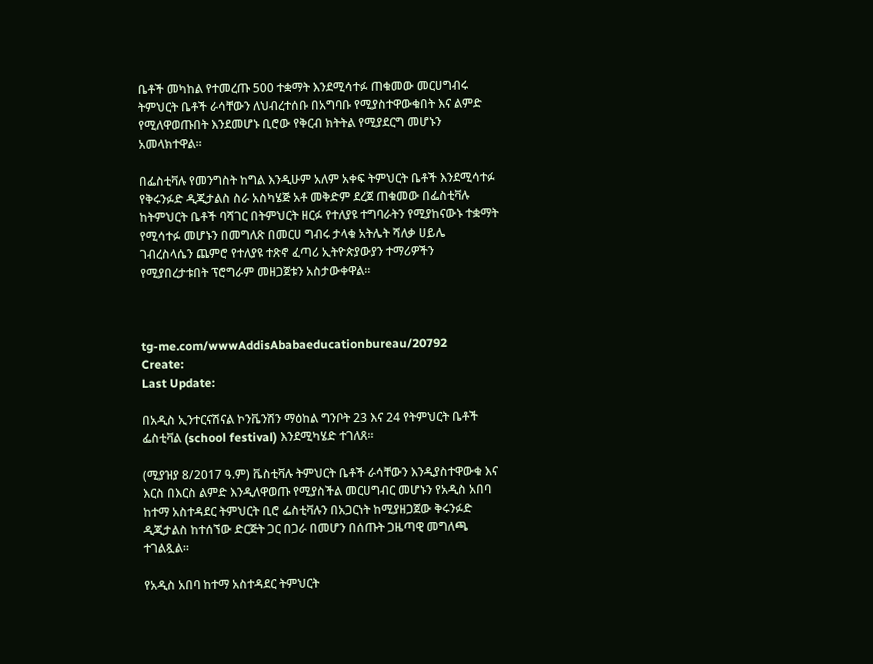ቤቶች መካከል የተመረጡ 500 ተቋማት እንደሚሳተፉ ጠቁመው መርሀግብሩ ትምህርት ቤቶች ራሳቸውን ለህብረተሰቡ በአግባቡ የሚያስተዋውቁበት እና ልምድ የሚለዋወጡበት እንደመሆኑ ቢሮው የቅርብ ክትትል የሚያደርግ መሆኑን አመላክተዋል።

በፌስቲቫሉ የመንግስት ከግል እንዲሁም አለም አቀፍ ትምህርት ቤቶች እንደሚሳተፉ የቅሩንፉድ ዲጂታልስ ስራ አስካሄጅ አቶ መቅድም ደረጀ ጠቁመው በፌስቲቫሉ ከትምህርት ቤቶች ባሻገር በትምህርት ዘርፉ የተለያዩ ተግባራትን የሚያከናውኑ ተቋማት የሚሳተፉ መሆኑን በመግለጽ በመርሀ ግብሩ ታላቁ አትሌት ሻለቃ ሀይሌ ገብረስላሴን ጨምሮ የተለያዩ ተጽኖ ፈጣሪ ኢትዮጵያውያን ተማሪዎችን የሚያበረታቱበት ፕሮግራም መዘጋጀቱን አስታውቀዋል።



tg-me.com/wwwAddisAbabaeducationbureau/20792
Create:
Last Update:

በአዲስ ኢንተርናሽናል ኮንቬንሽን ማዕከል ግንቦት 23 እና 24 የትምህርት ቤቶች ፌስቲቫል (school festival) እንደሚካሄድ ተገለጸ።

(ሚያዝያ 8/2017 ዓ.ም) ቬስቲቫሉ ትምህርት ቤቶች ራሳቸውን እንዲያስተዋውቁ እና እርስ በእርስ ልምድ እንዲለዋወጡ የሚያስችል መርሀግብር መሆኑን የአዲስ አበባ ከተማ አስተዳደር ትምህርት ቢሮ ፌስቲቫሉን በአጋርነት ከሚያዘጋጀው ቅሩንፉድ ዲጂታልስ ከተሰኘው ድርጅት ጋር በጋራ በመሆን በሰጡት ጋዜጣዊ መግለጫ ተገልጿል።

የአዲስ አበባ ከተማ አስተዳደር ትምህርት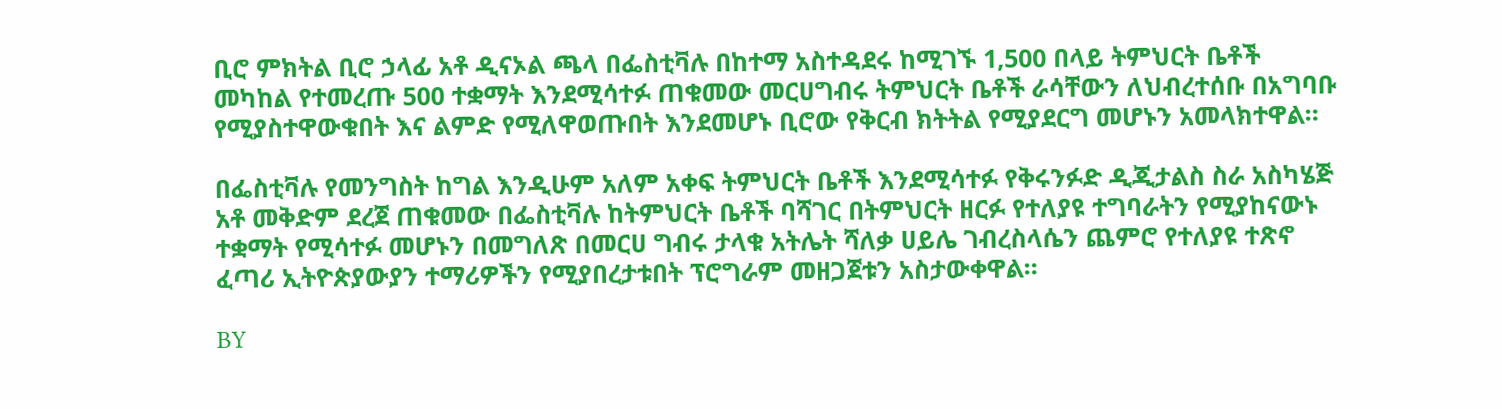ቢሮ ምክትል ቢሮ ኃላፊ አቶ ዲናኦል ጫላ በፌስቲቫሉ በከተማ አስተዳደሩ ከሚገኙ 1,500 በላይ ትምህርት ቤቶች መካከል የተመረጡ 500 ተቋማት እንደሚሳተፉ ጠቁመው መርሀግብሩ ትምህርት ቤቶች ራሳቸውን ለህብረተሰቡ በአግባቡ የሚያስተዋውቁበት እና ልምድ የሚለዋወጡበት እንደመሆኑ ቢሮው የቅርብ ክትትል የሚያደርግ መሆኑን አመላክተዋል።

በፌስቲቫሉ የመንግስት ከግል እንዲሁም አለም አቀፍ ትምህርት ቤቶች እንደሚሳተፉ የቅሩንፉድ ዲጂታልስ ስራ አስካሄጅ አቶ መቅድም ደረጀ ጠቁመው በፌስቲቫሉ ከትምህርት ቤቶች ባሻገር በትምህርት ዘርፉ የተለያዩ ተግባራትን የሚያከናውኑ ተቋማት የሚሳተፉ መሆኑን በመግለጽ በመርሀ ግብሩ ታላቁ አትሌት ሻለቃ ሀይሌ ገብረስላሴን ጨምሮ የተለያዩ ተጽኖ ፈጣሪ ኢትዮጵያውያን ተማሪዎችን የሚያበረታቱበት ፕሮግራም መዘጋጀቱን አስታውቀዋል።

BY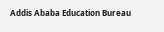Addis Ababa Education Bureau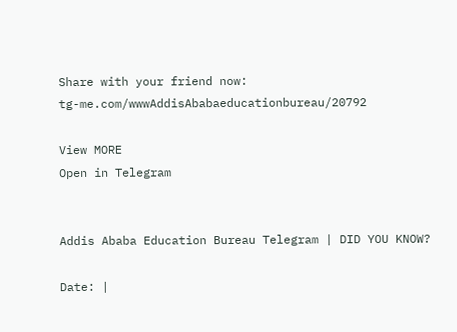Share with your friend now:
tg-me.com/wwwAddisAbabaeducationbureau/20792

View MORE
Open in Telegram


Addis Ababa Education Bureau Telegram | DID YOU KNOW?

Date: |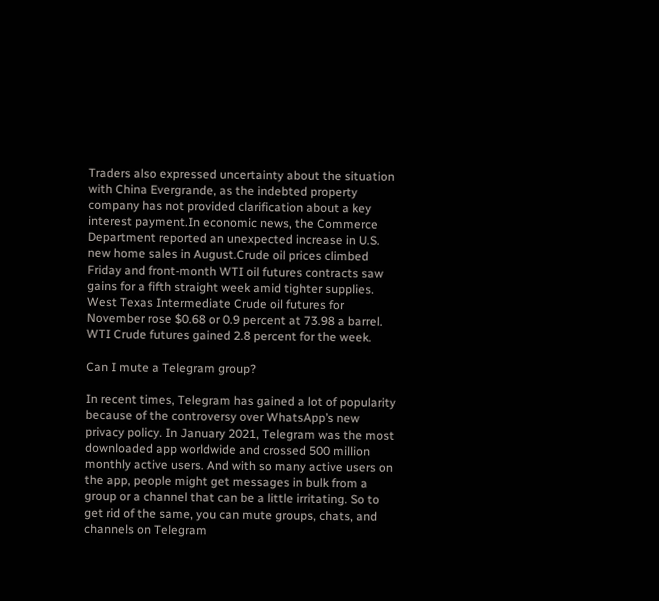Traders also expressed uncertainty about the situation with China Evergrande, as the indebted property company has not provided clarification about a key interest payment.In economic news, the Commerce Department reported an unexpected increase in U.S. new home sales in August.Crude oil prices climbed Friday and front-month WTI oil futures contracts saw gains for a fifth straight week amid tighter supplies. West Texas Intermediate Crude oil futures for November rose $0.68 or 0.9 percent at 73.98 a barrel. WTI Crude futures gained 2.8 percent for the week.

Can I mute a Telegram group?

In recent times, Telegram has gained a lot of popularity because of the controversy over WhatsApp’s new privacy policy. In January 2021, Telegram was the most downloaded app worldwide and crossed 500 million monthly active users. And with so many active users on the app, people might get messages in bulk from a group or a channel that can be a little irritating. So to get rid of the same, you can mute groups, chats, and channels on Telegram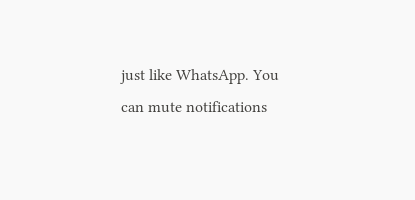just like WhatsApp. You can mute notifications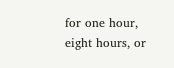for one hour, eight hours, or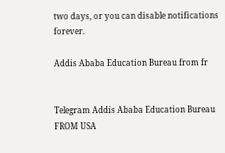two days, or you can disable notifications forever.

Addis Ababa Education Bureau from fr


Telegram Addis Ababa Education Bureau
FROM USA